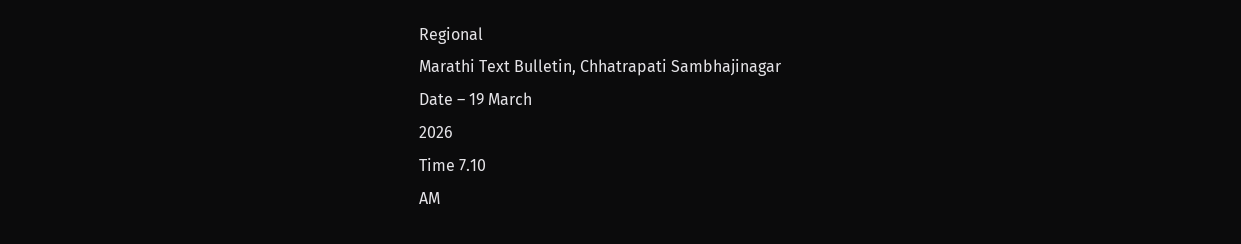Regional
Marathi Text Bulletin, Chhatrapati Sambhajinagar
Date – 19 March
2026
Time 7.10
AM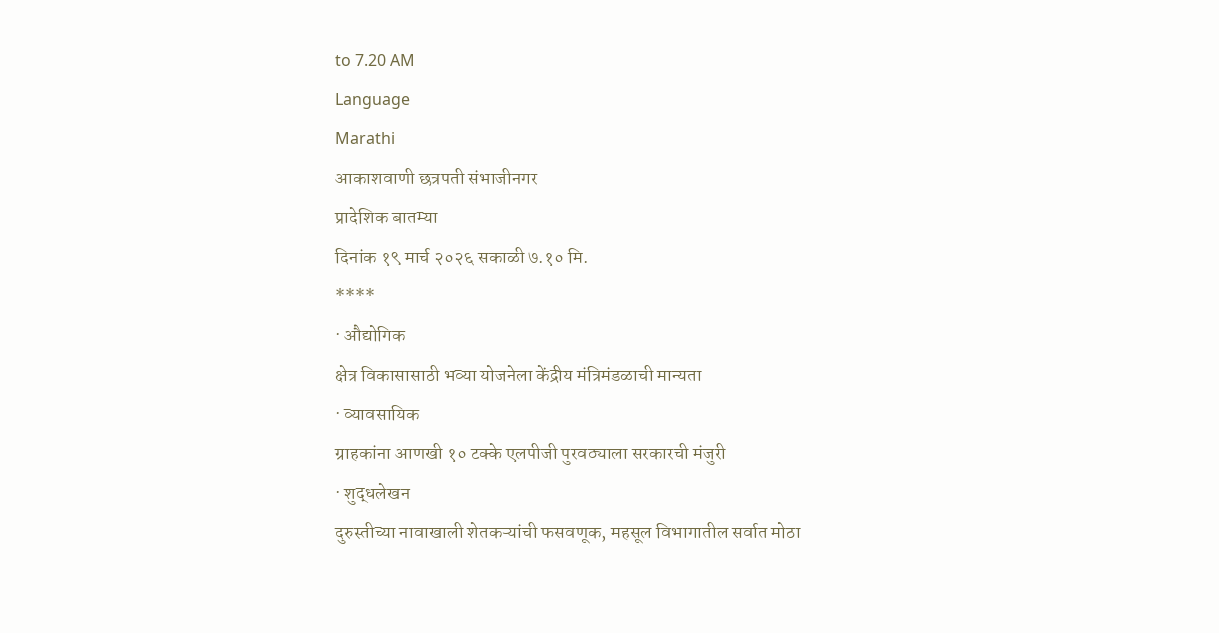to 7.20 AM
Language
Marathi
आकाशवाणी छत्रपती संभाजीनगर
प्रादेशिक बातम्या
दिनांक १९ मार्च २०२६ सकाळी ७.१० मि.
****
· औद्योगिक
क्षेत्र विकासासाठी भव्या योजनेला केंद्रीय मंत्रिमंडळाची मान्यता
· व्यावसायिक
ग्राहकांना आणखी १० टक्के एलपीजी पुरवठ्याला सरकारची मंजुरी
· शुद्धलेखन
दुरुस्तीच्या नावाखाली शेतकऱ्यांची फसवणूक, महसूल विभागातील सर्वात मोठा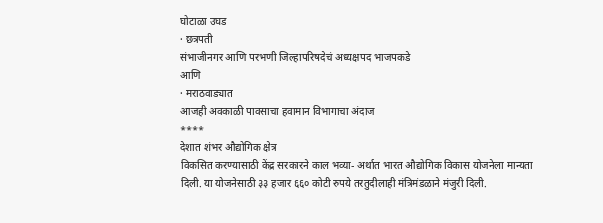घोटाळा उघड
· छत्रपती
संभाजीनगर आणि परभणी जिल्हापरिषदेचं अध्यक्षपद भाजपकडे
आणि
· मराठवाड्यात
आजही अवकाळी पावसाचा हवामान विभागाचा अंदाज
****
देशात शंभर औद्योगिक क्षेत्र
विकसित करण्यासाठी केंद्र सरकारने काल भव्या- अर्थात भारत औद्योगिक विकास योजनेला मान्यता
दिली. या योजनेसाठी ३३ हजार ६६० कोटी रुपये तरतुदीलाही मंत्रिमंडळाने मंजुरी दिली.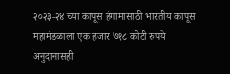२०२३-२४ च्या कापूस हंगामासाठी भारतीय कापूस महामंडळाला एक हजार ७१८ कोटी रुपये अनुदानासही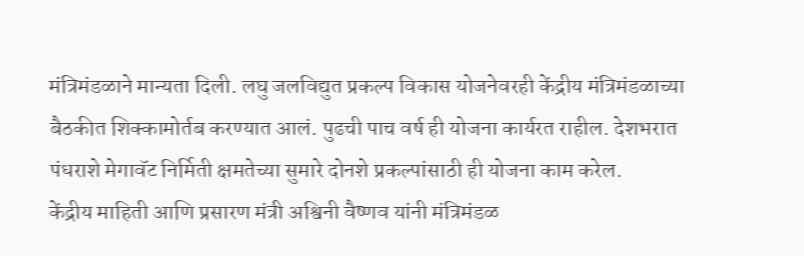मंत्रिमंडळाने मान्यता दिली. लघु जलविद्युत प्रकल्प विकास योजनेवरही केंद्रीय मंत्रिमंडळाच्या
बैठकीत शिक्कामोर्तब करण्यात आलं. पुढची पाच वर्ष ही योजना कार्यरत राहील. देशभरात
पंधराशे मेगावॅट निर्मिती क्षमतेच्या सुमारे दोनशे प्रकल्पांसाठी ही योजना काम करेल.
केंद्रीय माहिती आणि प्रसारण मंत्री अश्विनी वैष्णव यांनी मंत्रिमंडळ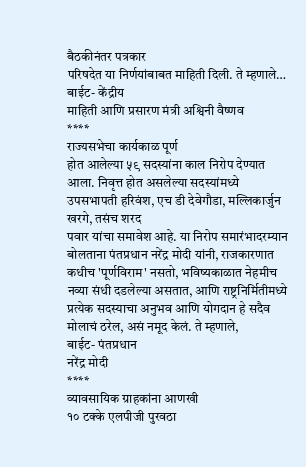बैठकीनंतर पत्रकार
परिषदेत या निर्णयांबाबत माहिती दिली. ते म्हणाले…
बाईट- केंद्रीय
माहिती आणि प्रसारण मंत्री अश्विनी वैष्णव
****
राज्यसभेचा कार्यकाळ पूर्ण
होत आलेल्या ५९ सदस्यांना काल निरोप देण्यात आला. निवृत्त होत असलेल्या सदस्यांमध्ये
उपसभापती हरिवंश, एच डी देवेगौडा, मल्लिकार्जुन खरगे, तसंच शरद
पवार यांचा समावेश आहे. या निरोप समारंभादरम्यान बोलताना पंतप्रधान नरेंद्र मोदी यांनी, राजकारणात
कधीच 'पूर्णविराम' नसतो, भविष्यकाळात नेहमीच नव्या संधी दडलेल्या असतात, आणि राष्ट्रनिर्मितीमध्ये
प्रत्येक सदस्याचा अनुभव आणि योगदान हे सदैव मोलाचं ठरेल, असं नमूद केलं. ते म्हणाले,
बाईट- पंतप्रधान
नरेंद्र मोदी
****
व्यावसायिक ग्राहकांना आणखी
१० टक्के एलपीजी पुरवठा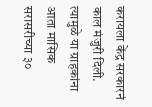करायला केंद्र सरकारनं काल मंजुरी दिली. त्यामुळे या ग्राहकांना
आता मासिक सरासरीच्या ३०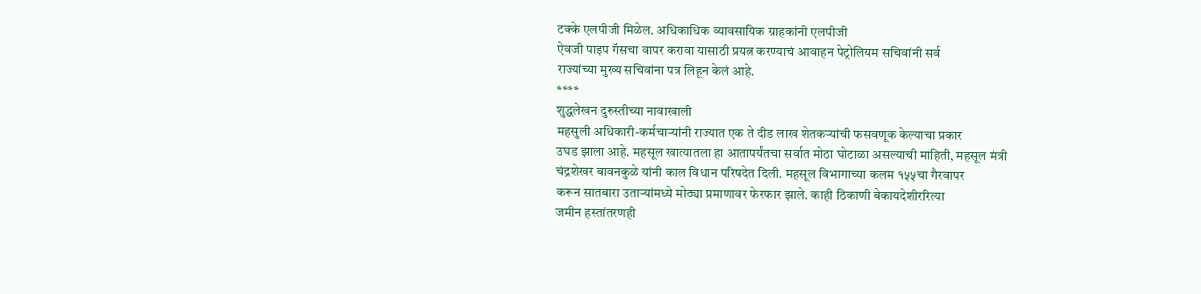टक्के एलपीजी मिळेल. अधिकाधिक व्यावसायिक ग्राहकांनी एलपीजी
ऐवजी पाइप गॅसचा वापर करावा यासाठी प्रयत्न करण्याचं आवाहन पेट्रोलियम सचिवांनी सर्व
राज्यांच्या मुख्य सचिवांना पत्र लिहून केलं आहे.
****
शुद्धलेखन दुरुस्तीच्या नावाखाली
महसुली अधिकारी-कर्मचाऱ्यांनी राज्यात एक ते दीड लाख शेतकऱ्यांची फसवणूक केल्याचा प्रकार
उघड झाला आहे. महसूल खात्यातला हा आतापर्यंतचा सर्वात मोठा घोटाळा असल्याची माहिती, महसूल मंत्री
चंद्रशेखर बावनकुळे यांनी काल विधान परिषदेत दिली. महसूल विभागाच्या कलम १५५चा गैरवापर
करून सातबारा उताऱ्यांमध्ये मोठ्या प्रमाणावर फेरफार झाले. काही ठिकाणी बेकायदेशीररित्या
जमीन हस्तांतरणही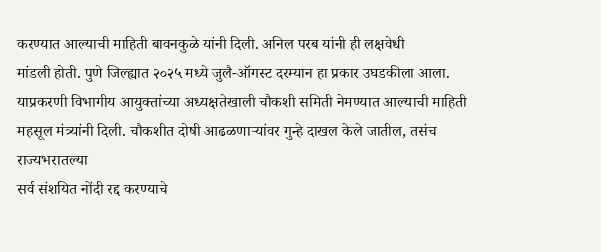करण्यात आल्याची माहिती बावनकुळे यांनी दिली. अनिल परब यांनी ही लक्षवेधी
मांडली होती. पुणे जिल्ह्यात २०२५ मध्ये जुलै-ऑगस्ट दरम्यान हा प्रकार उघडकीला आला.
याप्रकरणी विभागीय आयुक्तांच्या अध्यक्षतेखाली चौकशी समिती नेमण्यात आल्याची माहिती
महसूल मंत्र्यांनी दिली. चौकशीत दोषी आढळणाऱ्यांवर गुन्हे दाखल केले जातील, तसंच राज्यभरातल्या
सर्व संशयित नोंदी रद्द करण्याचे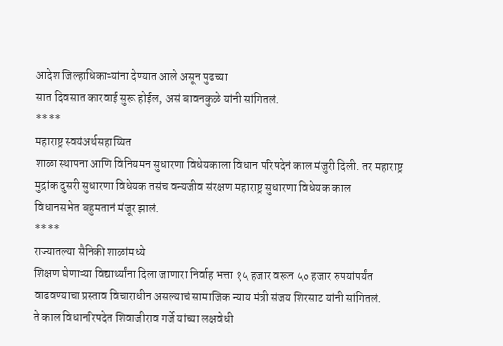आदेश जिल्हाधिकाऱ्यांना देण्यात आले असून पुढच्या
सात दिवसात कारवाई सुरू होईल, असं बावनकुळे यांनी सांगितलं.
****
महाराष्ट्र स्वयंअर्थसहाय्यित
शाळा स्थापना आणि विनियमन सुधारणा विधेयकाला विधान परिषदेनं काल मंजुरी दिली. तर महाराष्ट्र
मुद्रांक दुसरी सुधारणा विधेयक तसंच वन्यजीव संरक्षण महाराष्ट्र सुधारणा विधेयक काल
विधानसभेत बहुमतानं मंजूर झालं.
****
राज्यातल्या सैनिकी शाळांमध्ये
शिक्षण घेणाऱ्या विद्यार्थ्यांना दिला जाणारा निर्वाह भत्ता १५ हजार वरून ५० हजार रुपयांपर्यंत
वाढवण्याचा प्रस्ताव विचाराधीन असल्याचं सामाजिक न्याय मंत्री संजय शिरसाट यांनी सांगितलं.
ते काल विधानरिषदेत शिवाजीराव गर्जे यांच्या लक्षवेधी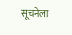सूचनेला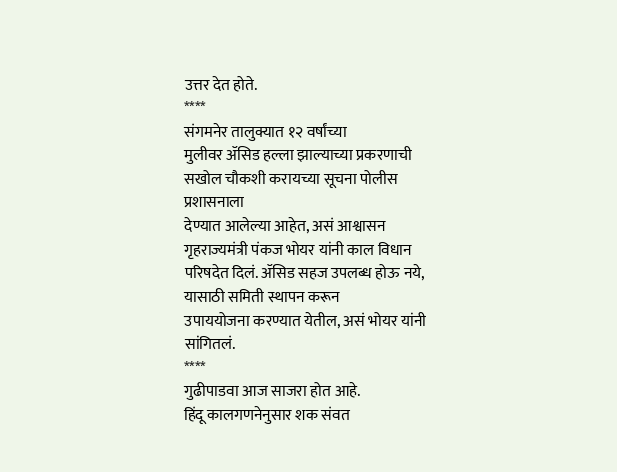उत्तर देत होते.
****
संगमनेर तालुक्यात १२ वर्षांच्या
मुलीवर ॲसिड हल्ला झाल्याच्या प्रकरणाची सखोल चौकशी करायच्या सूचना पोलीस प्रशासनाला
देण्यात आलेल्या आहेत, असं आश्वासन गृहराज्यमंत्री पंकज भोयर यांनी काल विधान
परिषदेत दिलं. ॲसिड सहज उपलब्ध होऊ नये, यासाठी समिती स्थापन करून
उपाययोजना करण्यात येतील, असं भोयर यांनी सांगितलं.
****
गुढीपाडवा आज साजरा होत आहे.
हिंदू कालगणनेनुसार शक संवत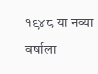१९४८ या नव्या वर्षाला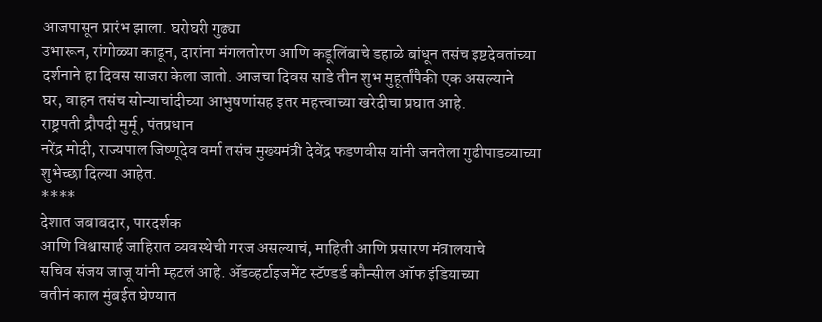आजपासून प्रारंभ झाला. घरोघरी गुढ्या
उभारून, रांगोळ्या काढून, दारांना मंगलतोरण आणि कडूलिंबाचे डहाळे बांधून तसंच इष्टदेवतांच्या
दर्शनाने हा दिवस साजरा केला जातो. आजचा दिवस साडे तीन शुभ मुहूर्तांपैकी एक असल्याने
घर, वाहन तसंच सोन्याचांदीच्या आभुषणांसह इतर महत्त्वाच्या खरेदीचा प्रघात आहे.
राष्ट्रपती द्रौपदी मुर्मू, पंतप्रधान
नरेंद्र मोदी, राज्यपाल जिष्णूदेव वर्मा तसंच मुख्यमंत्री देवेंद्र फडणवीस यांनी जनतेला गुढीपाडव्याच्या
शुभेच्छा दिल्या आहेत.
****
देशात जबाबदार, पारदर्शक
आणि विश्वासार्ह जाहिरात व्यवस्थेची गरज असल्याचं, माहिती आणि प्रसारण मंत्रालयाचे
सचिव संजय जाजू यांनी म्हटलं आहे. ॲडव्हर्टाइजमेंट स्टॅण्डर्ड कौन्सील ऑफ इंडियाच्या
वतीनं काल मुंबईत घेण्यात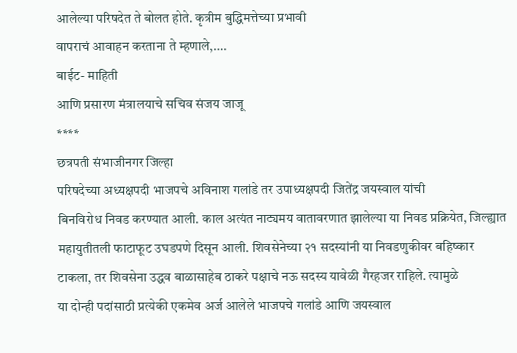आलेल्या परिषदेत ते बोलत होते. कृत्रीम बुद्धिमत्तेच्या प्रभावी
वापराचं आवाहन करताना ते म्हणाले,….
बाईट- माहिती
आणि प्रसारण मंत्रालयाचे सचिव संजय जाजू
****
छत्रपती संभाजीनगर जिल्हा
परिषदेच्या अध्यक्षपदी भाजपचे अविनाश गलांडे तर उपाध्यक्षपदी जितेंद्र जयस्वाल यांची
बिनविरोध निवड करण्यात आली. काल अत्यंत नाट्यमय वातावरणात झालेल्या या निवड प्रक्रियेत, जिल्ह्यात
महायुतीतली फाटाफूट उघडपणे दिसून आली. शिवसेनेच्या २१ सदस्यांनी या निवडणुकीवर बहिष्कार
टाकला, तर शिवसेना उद्धव बाळासाहेब ठाकरे पक्षाचे नऊ सदस्य यावेळी गैरहजर राहिले. त्यामुळे
या दोन्ही पदांसाठी प्रत्येकी एकमेव अर्ज आलेले भाजपचे गलांडे आणि जयस्वाल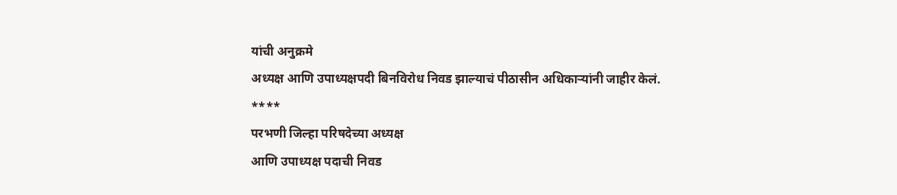यांची अनुक्रमे
अध्यक्ष आणि उपाध्यक्षपदी बिनविरोध निवड झाल्याचं पीठासीन अधिकाऱ्यांनी जाहीर केलं.
****
परभणी जिल्हा परिषदेच्या अध्यक्ष
आणि उपाध्यक्ष पदाची निवड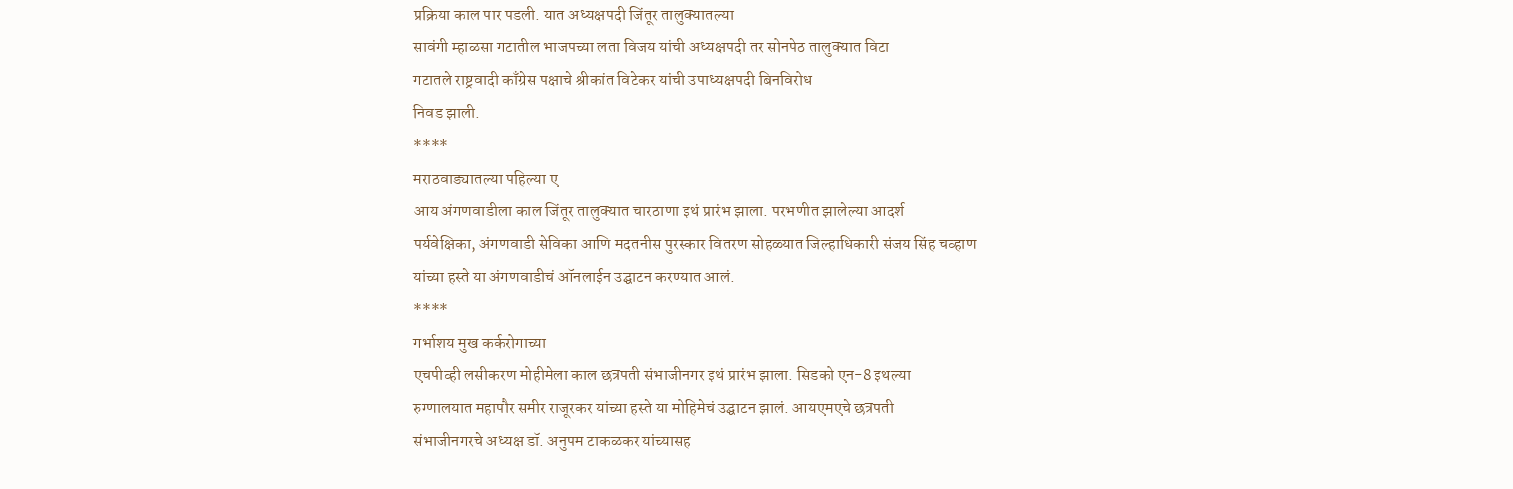प्रक्रिया काल पार पडली. यात अध्यक्षपदी जिंतूर तालुक्यातल्या
सावंगी म्हाळसा गटातील भाजपच्या लता विजय यांची अध्यक्षपदी तर सोनपेठ तालुक्यात विटा
गटातले राष्ट्रवादी काँग्रेस पक्षाचे श्रीकांत विटेकर यांची उपाध्यक्षपदी बिनविरोध
निवड झाली.
****
मराठवाड्यातल्या पहिल्या ए
आय अंगणवाडीला काल जिंतूर तालुक्यात चारठाणा इथं प्रारंभ झाला. परभणीत झालेल्या आदर्श
पर्यवेक्षिका, अंगणवाडी सेविका आणि मदतनीस पुरस्कार वितरण सोहळ्यात जिल्हाधिकारी संजय सिंह चव्हाण
यांच्या हस्ते या अंगणवाडीचं ऑनलाईन उद्घाटन करण्यात आलं.
****
गर्भाशय मुख कर्करोगाच्या
एचपीव्ही लसीकरण मोहीमेला काल छत्रपती संभाजीनगर इथं प्रारंभ झाला. सिडको एन-8 इथल्या
रुग्णालयात महापौर समीर राजूरकर यांच्या हस्ते या मोहिमेचं उद्घाटन झालं. आयएमएचे छत्रपती
संभाजीनगरचे अध्यक्ष डॉ. अनुपम टाकळकर यांच्यासह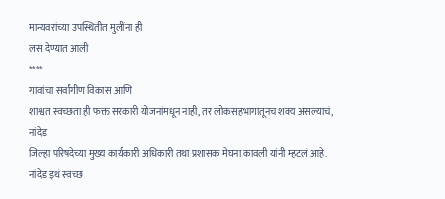मान्यवरांच्या उपस्थितीत मुलींना ही
लस देण्यात आली
****
गावांचा सर्वांगीण विकास आणि
शाश्वत स्वच्छता ही फक्त सरकारी योजनांमधून नाही, तर लोकसहभागातूनच शक्य असल्याचं, नांदेड
जिल्हा परिषदेच्या मुख्य कार्यकारी अधिकारी तथा प्रशासक मेघना कावली यांनी म्हटलं आहे.
नांदेड इथं स्वच्छ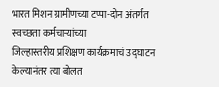भारत मिशन ग्रामीणच्या टप्पा-दोन अंतर्गत स्वच्छता कर्मचाऱ्यांच्या
जिल्हास्तरीय प्रशिक्षण कार्यक्रमाचं उद्घाटन केल्यानंतर त्या बोलत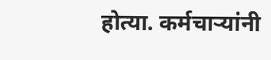होत्या. कर्मचाऱ्यांनी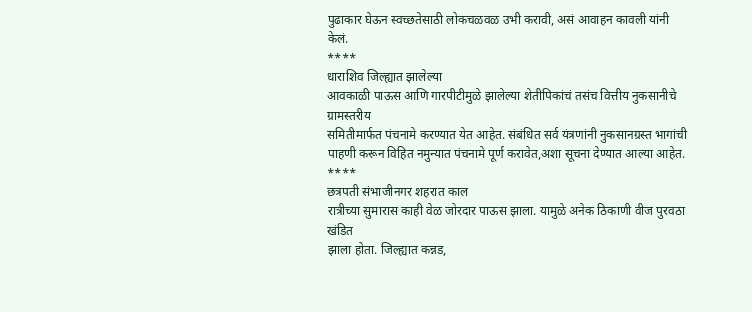पुढाकार घेऊन स्वच्छतेसाठी लोकचळवळ उभी करावी, असं आवाहन कावली यांनी केलं.
****
धाराशिव जिल्ह्यात झालेल्या
आवकाळी पाऊस आणि गारपीटीमुळे झालेल्या शेतीपिकांचं तसंच वित्तीय नुकसानीचे ग्रामस्तरीय
समितीमार्फत पंचनामे करण्यात येत आहेत. संबंधित सर्व यंत्रणांनी नुकसानग्रस्त भागांची
पाहणी करून विहित नमुन्यात पंचनामे पूर्ण करावेत,अशा सूचना देण्यात आल्या आहेत.
****
छत्रपती संभाजीनगर शहरात काल
रात्रीच्या सुमारास काही वेळ जोरदार पाऊस झाला. यामुळे अनेक ठिकाणी वीज पुरवठा खंडित
झाला होता. जिल्ह्यात कन्नड,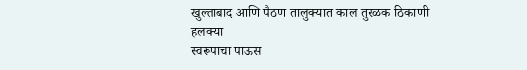खुल्ताबाद आणि पैठण तालुक्यात काल तुरळक ठिकाणी हलक्या
स्वरूपाचा पाऊस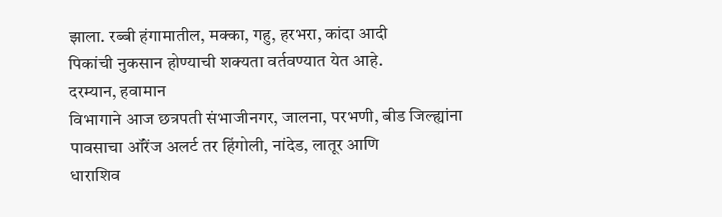झाला. रब्बी हंगामातील, मक्का, गहु, हरभरा, कांदा आदी
पिकांची नुकसान होण्याची शक्यता वर्तवण्यात येत आहे.
दरम्यान, हवामान
विभागाने आज छत्रपती संभाजीनगर, जालना, परभणी, बीड जिल्ह्यांना पावसाचा ऑरेंज अलर्ट तर हिंगोली, नांदेड, लातूर आणि
धाराशिव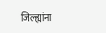जिल्ह्यांना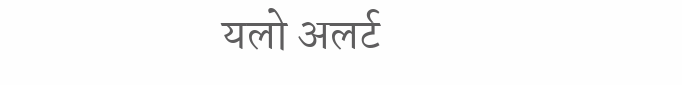यलो अलर्ट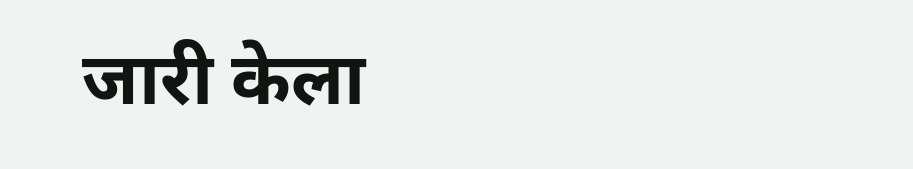जारी केला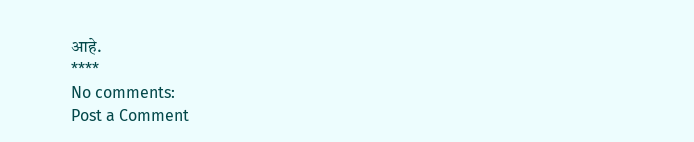आहे.
****
No comments:
Post a Comment